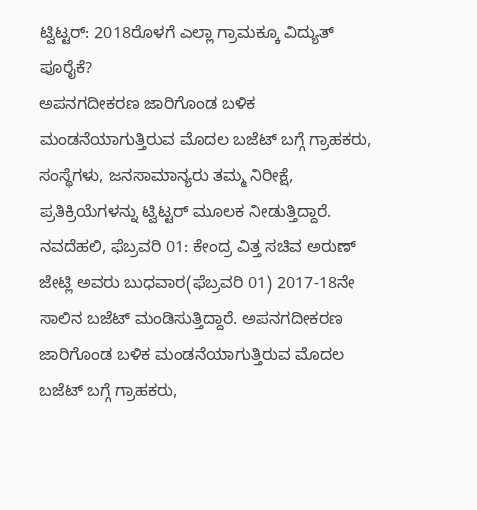ಟ್ವಿಟ್ಟರ್: 2018ರೊಳಗೆ ಎಲ್ಲಾ ಗ್ರಾಮಕ್ಕೂ ವಿದ್ಯುತ್ ಪೂರೈಕೆ?
ಅಪನಗದೀಕರಣ ಜಾರಿಗೊಂಡ ಬಳಿಕ ಮಂಡನೆಯಾಗುತ್ತಿರುವ ಮೊದಲ ಬಜೆಟ್ ಬಗ್ಗೆ ಗ್ರಾಹಕರು, ಸಂಸ್ಥೆಗಳು, ಜನಸಾಮಾನ್ಯರು ತಮ್ಮ ನಿರೀಕ್ಷೆ, ಪ್ರತಿಕ್ರಿಯೆಗಳನ್ನು ಟ್ವಿಟ್ಟರ್ ಮೂಲಕ ನೀಡುತ್ತಿದ್ದಾರೆ.
ನವದೆಹಲಿ, ಫೆಬ್ರವರಿ 01: ಕೇಂದ್ರ ವಿತ್ತ ಸಚಿವ ಅರುಣ್ ಜೇಟ್ಲಿ ಅವರು ಬುಧವಾರ(ಫೆಬ್ರವರಿ 01) 2017-18ನೇ ಸಾಲಿನ ಬಜೆಟ್ ಮಂಡಿಸುತ್ತಿದ್ದಾರೆ. ಅಪನಗದೀಕರಣ ಜಾರಿಗೊಂಡ ಬಳಿಕ ಮಂಡನೆಯಾಗುತ್ತಿರುವ ಮೊದಲ ಬಜೆಟ್ ಬಗ್ಗೆ ಗ್ರಾಹಕರು,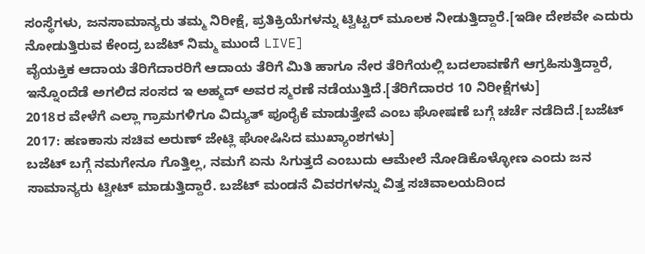ಸಂಸ್ಥೆಗಳು, ಜನಸಾಮಾನ್ಯರು ತಮ್ಮ ನಿರೀಕ್ಷೆ, ಪ್ರತಿಕ್ರಿಯೆಗಳನ್ನು ಟ್ವಿಟ್ಟರ್ ಮೂಲಕ ನೀಡುತ್ತಿದ್ದಾರೆ.[ಇಡೀ ದೇಶವೇ ಎದುರು ನೋಡುತ್ತಿರುವ ಕೇಂದ್ರ ಬಜೆಟ್ ನಿಮ್ಮ ಮುಂದೆ LIVE]
ವೈಯಕ್ತಿಕ ಆದಾಯ ತೆರಿಗೆದಾರರಿಗೆ ಆದಾಯ ತೆರಿಗೆ ಮಿತಿ ಹಾಗೂ ನೇರ ತೆರಿಗೆಯಲ್ಲಿ ಬದಲಾವಣೆಗೆ ಆಗ್ರಹಿಸುತ್ತಿದ್ದಾರೆ, ಇನ್ನೊಂದೆಡೆ ಅಗಲಿದ ಸಂಸದ ಇ ಅಹ್ಮದ್ ಅವರ ಸ್ಮರಣೆ ನಡೆಯುತ್ತಿದೆ.[ತೆರಿಗೆದಾರರ 10 ನಿರೀಕ್ಷೆಗಳು]
2018ರ ವೇಳೆಗೆ ಎಲ್ಲಾ ಗ್ರಾಮಗಳಿಗೂ ವಿದ್ಯುತ್ ಪೂರೈಕೆ ಮಾಡುತ್ತೇವೆ ಎಂಬ ಘೋಷಣೆ ಬಗ್ಗೆ ಚರ್ಚೆ ನಡೆದಿದೆ.[ಬಜೆಟ್ 2017: ಹಣಕಾಸು ಸಚಿವ ಅರುಣ್ ಜೇಟ್ಲಿ ಘೋಷಿಸಿದ ಮುಖ್ಯಾಂಶಗಳು]
ಬಜೆಟ್ ಬಗ್ಗೆ ನಮಗೇನೂ ಗೊತ್ತಿಲ್ಲ, ನಮಗೆ ಏನು ಸಿಗುತ್ತದೆ ಎಂಬುದು ಆಮೇಲೆ ನೋಡಿಕೊಳ್ಳೋಣ ಎಂದು ಜನ ಸಾಮಾನ್ಯರು ಟ್ವೀಟ್ ಮಾಡುತ್ತಿದ್ದಾರೆ. ಬಜೆಟ್ ಮಂಡನೆ ವಿವರಗಳನ್ನು ವಿತ್ತ ಸಚಿವಾಲಯದಿಂದ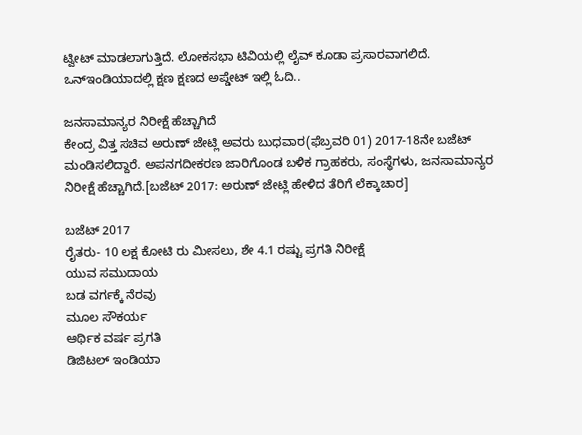ಟ್ವೀಟ್ ಮಾಡಲಾಗುತ್ತಿದೆ. ಲೋಕಸಭಾ ಟಿವಿಯಲ್ಲಿ ಲೈವ್ ಕೂಡಾ ಪ್ರಸಾರವಾಗಲಿದೆ. ಒನ್ಇಂಡಿಯಾದಲ್ಲಿ ಕ್ಷಣ ಕ್ಷಣದ ಅಪ್ಡೇಟ್ ಇಲ್ಲಿ ಓದಿ..

ಜನಸಾಮಾನ್ಯರ ನಿರೀಕ್ಷೆ ಹೆಚ್ಚಾಗಿದೆ
ಕೇಂದ್ರ ವಿತ್ತ ಸಚಿವ ಅರುಣ್ ಜೇಟ್ಲಿ ಅವರು ಬುಧವಾರ(ಫೆಬ್ರವರಿ 01) 2017-18ನೇ ಬಜೆಟ್ ಮಂಡಿಸಲಿದ್ದಾರೆ. ಅಪನಗದೀಕರಣ ಜಾರಿಗೊಂಡ ಬಳಿಕ ಗ್ರಾಹಕರು, ಸಂಸ್ಥೆಗಳು, ಜನಸಾಮಾನ್ಯರ ನಿರೀಕ್ಷೆ ಹೆಚ್ಚಾಗಿದೆ.[ಬಜೆಟ್ 2017: ಅರುಣ್ ಜೇಟ್ಲಿ ಹೇಳಿದ ತೆರಿಗೆ ಲೆಕ್ಕಾಚಾರ]

ಬಜೆಟ್ 2017
ರೈತರು- 10 ಲಕ್ಷ ಕೋಟಿ ರು ಮೀಸಲು, ಶೇ 4.1 ರಷ್ಟು ಪ್ರಗತಿ ನಿರೀಕ್ಷೆ
ಯುವ ಸಮುದಾಯ
ಬಡ ವರ್ಗಕ್ಕೆ ನೆರವು
ಮೂಲ ಸೌಕರ್ಯ
ಆರ್ಥಿಕ ವರ್ಷ ಪ್ರಗತಿ
ಡಿಜಿಟಲ್ ಇಂಡಿಯಾ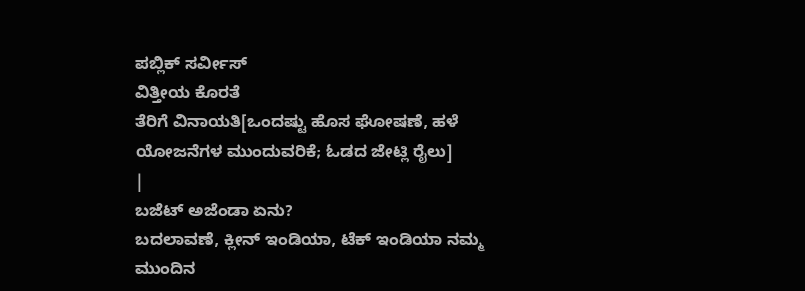ಪಬ್ಲಿಕ್ ಸರ್ವೀಸ್
ವಿತ್ತೀಯ ಕೊರತೆ
ತೆರಿಗೆ ವಿನಾಯತಿ[ಒಂದಷ್ಟು ಹೊಸ ಘೋಷಣೆ, ಹಳೆ ಯೋಜನೆಗಳ ಮುಂದುವರಿಕೆ; ಓಡದ ಜೇಟ್ಲಿ ರೈಲು]
|
ಬಜೆಟ್ ಅಜೆಂಡಾ ಏನು?
ಬದಲಾವಣೆ, ಕ್ಲೀನ್ ಇಂಡಿಯಾ, ಟೆಕ್ ಇಂಡಿಯಾ ನಮ್ಮ ಮುಂದಿನ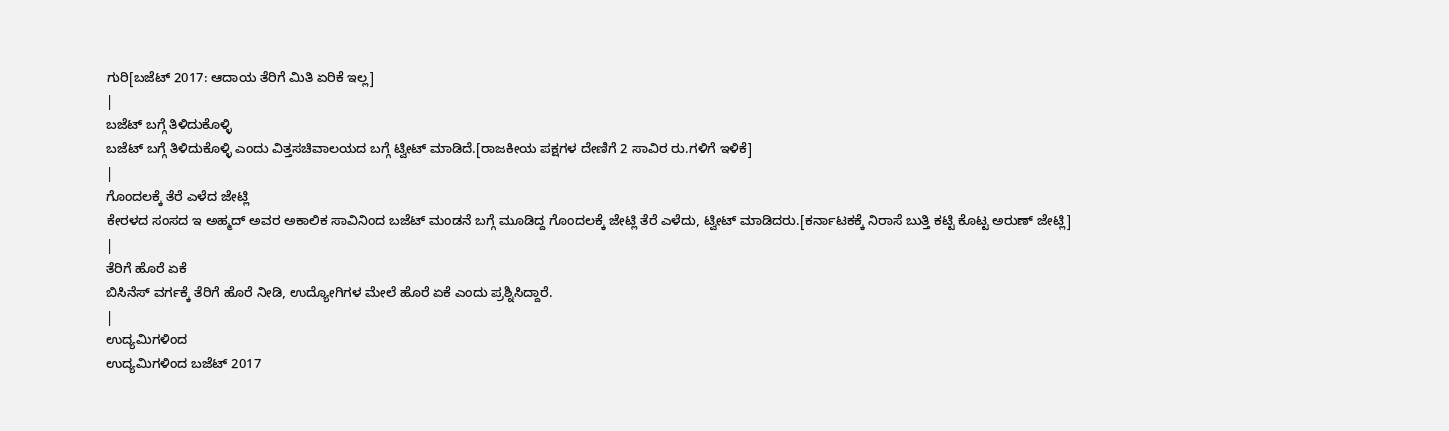ಗುರಿ[ಬಜೆಟ್ 2017: ಆದಾಯ ತೆರಿಗೆ ಮಿತಿ ಏರಿಕೆ ಇಲ್ಲ]
|
ಬಜೆಟ್ ಬಗ್ಗೆ ತಿಳಿದುಕೊಳ್ಳಿ
ಬಜೆಟ್ ಬಗ್ಗೆ ತಿಳಿದುಕೊಳ್ಳಿ ಎಂದು ವಿತ್ತಸಚಿವಾಲಯದ ಬಗ್ಗೆ ಟ್ವೀಟ್ ಮಾಡಿದೆ.[ರಾಜಕೀಯ ಪಕ್ಷಗಳ ದೇಣಿಗೆ 2 ಸಾವಿರ ರು.ಗಳಿಗೆ ಇಳಿಕೆ]
|
ಗೊಂದಲಕ್ಕೆ ತೆರೆ ಎಳೆದ ಜೇಟ್ಲಿ
ಕೇರಳದ ಸಂಸದ ಇ ಅಹ್ಮದ್ ಅವರ ಅಕಾಲಿಕ ಸಾವಿನಿಂದ ಬಜೆಟ್ ಮಂಡನೆ ಬಗ್ಗೆ ಮೂಡಿದ್ದ ಗೊಂದಲಕ್ಕೆ ಜೇಟ್ಲಿ ತೆರೆ ಎಳೆದು, ಟ್ವೀಟ್ ಮಾಡಿದರು.[ಕರ್ನಾಟಕಕ್ಕೆ ನಿರಾಸೆ ಬುತ್ತಿ ಕಟ್ಟಿ ಕೊಟ್ಟ ಅರುಣ್ ಜೇಟ್ಲಿ]
|
ತೆರಿಗೆ ಹೊರೆ ಏಕೆ
ಬಿಸಿನೆಸ್ ವರ್ಗಕ್ಕೆ ತೆರಿಗೆ ಹೊರೆ ನೀಡಿ, ಉದ್ಯೋಗಿಗಳ ಮೇಲೆ ಹೊರೆ ಏಕೆ ಎಂದು ಪ್ರಶ್ನಿಸಿದ್ದಾರೆ.
|
ಉದ್ಯಮಿಗಳಿಂದ
ಉದ್ಯಮಿಗಳಿಂದ ಬಜೆಟ್ 2017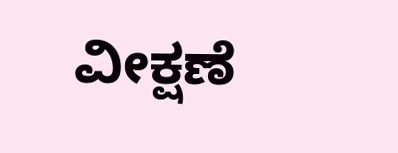ವೀಕ್ಷಣೆ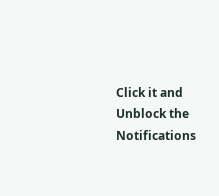Click it and Unblock the Notifications